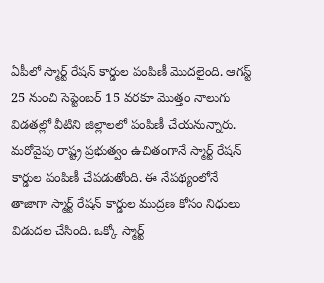ఏపీలో స్మార్ట్ రేషన్ కార్డుల పంపిణీ మొదలైంది. ఆగస్ట్ 25 నుంచి సెప్టెంబర్ 15 వరకూ మొత్తం నాలుగు విడతల్లో వీటిని జిల్లాలలో పంపిణీ చేయనున్నారు. మరోవైపు రాష్ట్ర ప్రభుత్వం ఉచితంగానే స్మార్ట్ రేషన్ కార్డుల పంపిణీ చేపడుతోంది. ఈ నేపథ్యంలోనే తాజాగా స్మార్ట్ రేషన్ కార్డుల ముద్రణ కోసం నిధులు విడుదల చేసింది. ఒక్కో స్మార్ట్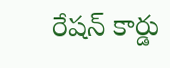రేషన్ కార్డు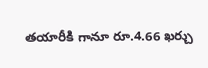తయారీకి గానూ రూ.4.66 ఖర్చు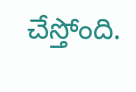చేస్తోంది.